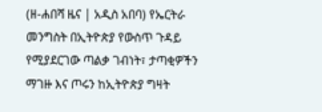(ዘ-ሐበሻ ዜና | አዲስ አበባ) የኤርትራ መንግስት በኢትዮጵያ የውስጥ ጉዳይ የሚያደርገው ጣልቃ ገብነት፣ ታጣቂዎችን ማገዙ እና ጦሩን ከኢትዮጵያ ግዛት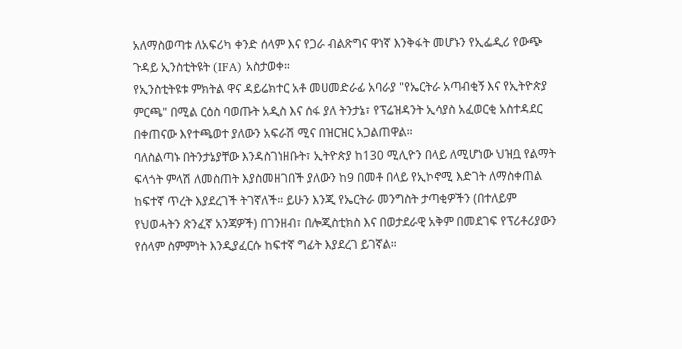አለማስወጣቱ ለአፍሪካ ቀንድ ሰላም እና የጋራ ብልጽግና ዋነኛ እንቅፋት መሆኑን የኢፌዲሪ የውጭ ጉዳይ ኢንስቲትዩት (IFA) አስታወቀ።
የኢንስቲትዩቱ ምክትል ዋና ዳይሬክተር አቶ መሀመድራፊ አባራያ "የኤርትራ አጣብቂኝ እና የኢትዮጵያ ምርጫ" በሚል ርዕስ ባወጡት አዲስ እና ሰፋ ያለ ትንታኔ፣ የፕሬዝዳንት ኢሳያስ አፈወርቂ አስተዳደር በቀጠናው እየተጫወተ ያለውን አፍራሽ ሚና በዝርዝር አጋልጠዋል።
ባለስልጣኑ በትንታኔያቸው እንዳስገነዘቡት፣ ኢትዮጵያ ከ130 ሚሊዮን በላይ ለሚሆነው ህዝቧ የልማት ፍላጎት ምላሽ ለመስጠት እያስመዘገበች ያለውን ከ9 በመቶ በላይ የኢኮኖሚ እድገት ለማስቀጠል ከፍተኛ ጥረት እያደረገች ትገኛለች። ይሁን እንጂ የኤርትራ መንግስት ታጣቂዎችን (በተለይም የህወሓትን ጽንፈኛ አንጃዎች) በገንዘብ፣ በሎጂስቲክስ እና በወታደራዊ አቅም በመደገፍ የፕሪቶሪያውን የሰላም ስምምነት እንዲያፈርሱ ከፍተኛ ግፊት እያደረገ ይገኛል።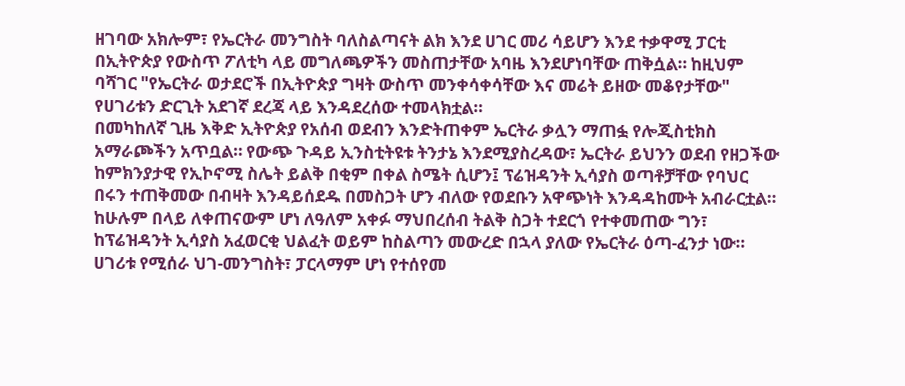ዘገባው አክሎም፣ የኤርትራ መንግስት ባለስልጣናት ልክ እንደ ሀገር መሪ ሳይሆን እንደ ተቃዋሚ ፓርቲ በኢትዮጵያ የውስጥ ፖለቲካ ላይ መግለጫዎችን መስጠታቸው አባዜ እንደሆነባቸው ጠቅሷል። ከዚህም ባሻገር "የኤርትራ ወታደሮች በኢትዮጵያ ግዛት ውስጥ መንቀሳቀሳቸው እና መሬት ይዘው መቆየታቸው" የሀገሪቱን ድርጊት አደገኛ ደረጃ ላይ እንዳደረሰው ተመላክቷል።
በመካከለኛ ጊዜ እቅድ ኢትዮጵያ የአሰብ ወደብን እንድትጠቀም ኤርትራ ቃሏን ማጠፏ የሎጂስቲክስ አማራጮችን አጥቧል። የውጭ ጉዳይ ኢንስቲትዩቱ ትንታኔ እንደሚያስረዳው፣ ኤርትራ ይህንን ወደብ የዘጋችው ከምክንያታዊ የኢኮኖሚ ስሌት ይልቅ በቂም በቀል ስሜት ሲሆን፤ ፕሬዝዳንት ኢሳያስ ወጣቶቻቸው የባህር በሩን ተጠቅመው በብዛት እንዳይሰደዱ በመስጋት ሆን ብለው የወደቡን አዋጭነት እንዳዳከሙት አብራርቷል።
ከሁሉም በላይ ለቀጠናውም ሆነ ለዓለም አቀፉ ማህበረሰብ ትልቅ ስጋት ተደርጎ የተቀመጠው ግን፣ ከፕሬዝዳንት ኢሳያስ አፈወርቂ ህልፈት ወይም ከስልጣን መውረድ በኋላ ያለው የኤርትራ ዕጣ-ፈንታ ነው። ሀገሪቱ የሚሰራ ህገ-መንግስት፣ ፓርላማም ሆነ የተሰየመ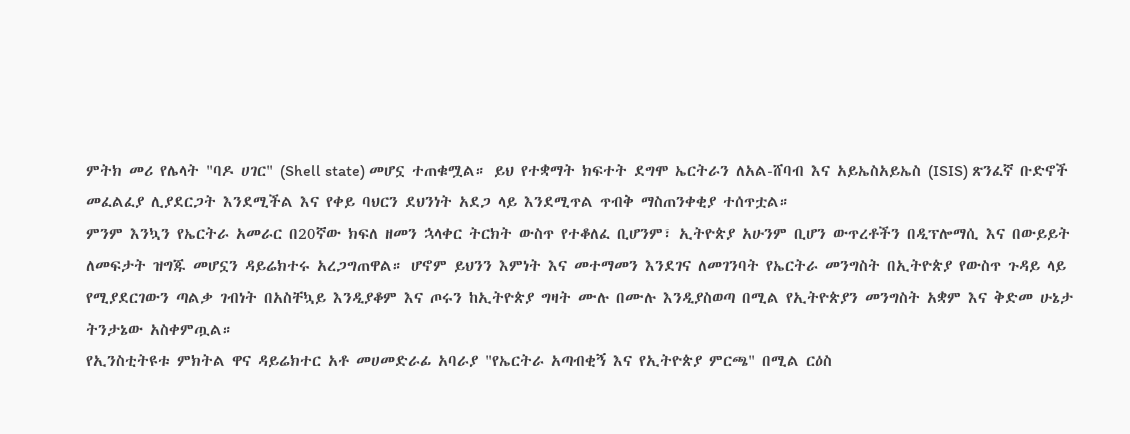ምትክ መሪ የሌላት "ባዶ ሀገር" (Shell state) መሆኗ ተጠቁሟል። ይህ የተቋማት ክፍተት ደግሞ ኤርትራን ለአል-ሸባብ እና አይኤስአይኤስ (ISIS) ጽንፈኛ ቡድኖች መፈልፈያ ሊያደርጋት እንደሚችል እና የቀይ ባህርን ደህንነት አደጋ ላይ እንደሚጥል ጥብቅ ማስጠንቀቂያ ተሰጥቷል።
ምንም እንኳን የኤርትራ አመራር በ20ኛው ክፍለ ዘመን ኋላቀር ትርክት ውስጥ የተቆለፈ ቢሆንም፣ ኢትዮጵያ አሁንም ቢሆን ውጥረቶችን በዲፕሎማሲ እና በውይይት ለመፍታት ዝግጁ መሆኗን ዳይሬክተሩ አረጋግጠዋል። ሆኖም ይህንን እምነት እና መተማመን እንደገና ለመገንባት የኤርትራ መንግስት በኢትዮጵያ የውስጥ ጉዳይ ላይ የሚያደርገውን ጣልቃ ገብነት በአስቸኳይ እንዲያቆም እና ጦሩን ከኢትዮጵያ ግዛት ሙሉ በሙሉ እንዲያስወጣ በሚል የኢትዮጵያን መንግስት አቋም እና ቅድመ ሁኔታ ትንታኔው አስቀምጧል።
የኢንስቲትዩቱ ምክትል ዋና ዳይሬክተር አቶ መሀመድራፊ አባራያ "የኤርትራ አጣብቂኝ እና የኢትዮጵያ ምርጫ" በሚል ርዕስ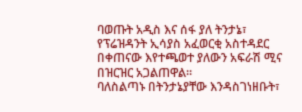ባወጡት አዲስ እና ሰፋ ያለ ትንታኔ፣ የፕሬዝዳንት ኢሳያስ አፈወርቂ አስተዳደር በቀጠናው እየተጫወተ ያለውን አፍራሽ ሚና በዝርዝር አጋልጠዋል።
ባለስልጣኑ በትንታኔያቸው እንዳስገነዘቡት፣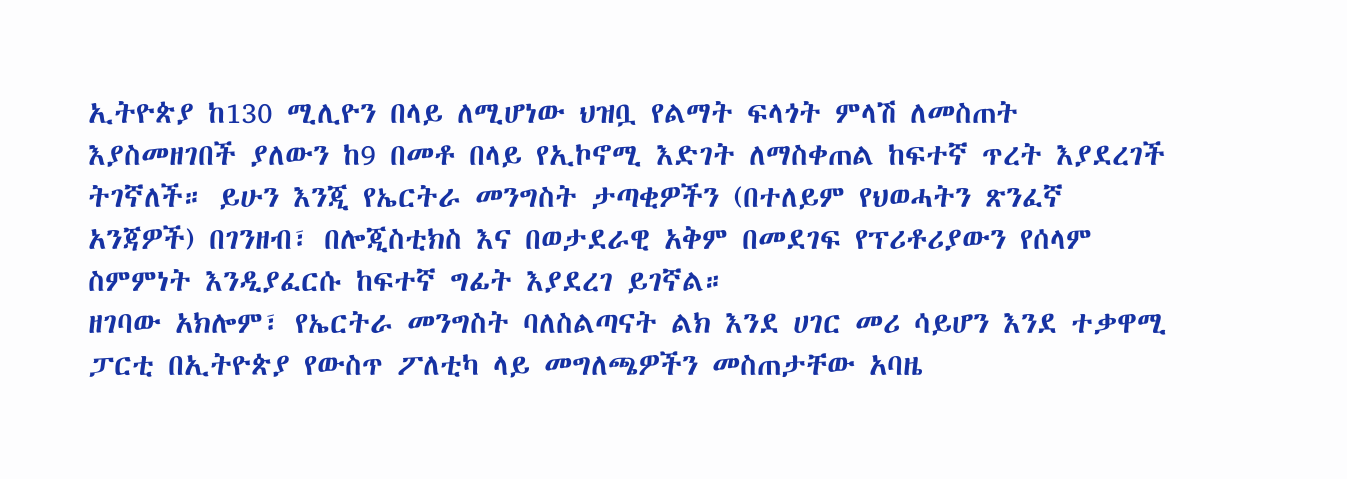ኢትዮጵያ ከ130 ሚሊዮን በላይ ለሚሆነው ህዝቧ የልማት ፍላጎት ምላሽ ለመስጠት እያስመዘገበች ያለውን ከ9 በመቶ በላይ የኢኮኖሚ እድገት ለማስቀጠል ከፍተኛ ጥረት እያደረገች ትገኛለች። ይሁን እንጂ የኤርትራ መንግስት ታጣቂዎችን (በተለይም የህወሓትን ጽንፈኛ አንጃዎች) በገንዘብ፣ በሎጂስቲክስ እና በወታደራዊ አቅም በመደገፍ የፕሪቶሪያውን የሰላም ስምምነት እንዲያፈርሱ ከፍተኛ ግፊት እያደረገ ይገኛል።
ዘገባው አክሎም፣ የኤርትራ መንግስት ባለስልጣናት ልክ እንደ ሀገር መሪ ሳይሆን እንደ ተቃዋሚ ፓርቲ በኢትዮጵያ የውስጥ ፖለቲካ ላይ መግለጫዎችን መስጠታቸው አባዜ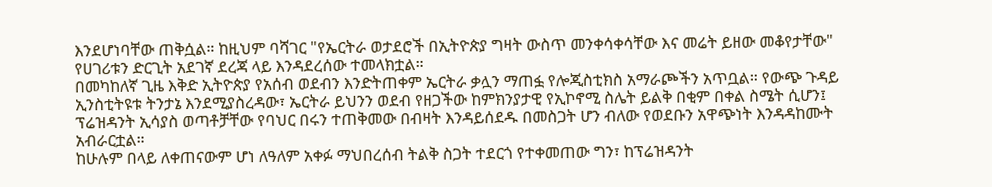እንደሆነባቸው ጠቅሷል። ከዚህም ባሻገር "የኤርትራ ወታደሮች በኢትዮጵያ ግዛት ውስጥ መንቀሳቀሳቸው እና መሬት ይዘው መቆየታቸው" የሀገሪቱን ድርጊት አደገኛ ደረጃ ላይ እንዳደረሰው ተመላክቷል።
በመካከለኛ ጊዜ እቅድ ኢትዮጵያ የአሰብ ወደብን እንድትጠቀም ኤርትራ ቃሏን ማጠፏ የሎጂስቲክስ አማራጮችን አጥቧል። የውጭ ጉዳይ ኢንስቲትዩቱ ትንታኔ እንደሚያስረዳው፣ ኤርትራ ይህንን ወደብ የዘጋችው ከምክንያታዊ የኢኮኖሚ ስሌት ይልቅ በቂም በቀል ስሜት ሲሆን፤ ፕሬዝዳንት ኢሳያስ ወጣቶቻቸው የባህር በሩን ተጠቅመው በብዛት እንዳይሰደዱ በመስጋት ሆን ብለው የወደቡን አዋጭነት እንዳዳከሙት አብራርቷል።
ከሁሉም በላይ ለቀጠናውም ሆነ ለዓለም አቀፉ ማህበረሰብ ትልቅ ስጋት ተደርጎ የተቀመጠው ግን፣ ከፕሬዝዳንት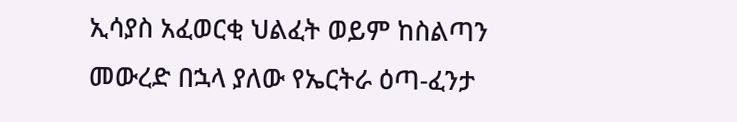ኢሳያስ አፈወርቂ ህልፈት ወይም ከስልጣን መውረድ በኋላ ያለው የኤርትራ ዕጣ-ፈንታ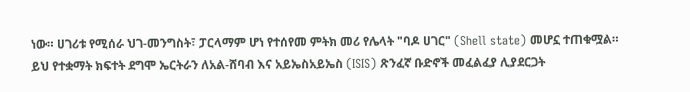ነው። ሀገሪቱ የሚሰራ ህገ-መንግስት፣ ፓርላማም ሆነ የተሰየመ ምትክ መሪ የሌላት "ባዶ ሀገር" (Shell state) መሆኗ ተጠቁሟል። ይህ የተቋማት ክፍተት ደግሞ ኤርትራን ለአል-ሸባብ እና አይኤስአይኤስ (ISIS) ጽንፈኛ ቡድኖች መፈልፈያ ሊያደርጋት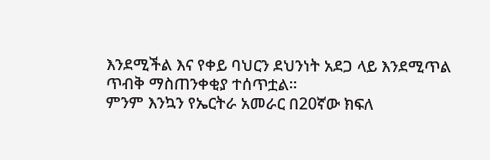እንደሚችል እና የቀይ ባህርን ደህንነት አደጋ ላይ እንደሚጥል ጥብቅ ማስጠንቀቂያ ተሰጥቷል።
ምንም እንኳን የኤርትራ አመራር በ20ኛው ክፍለ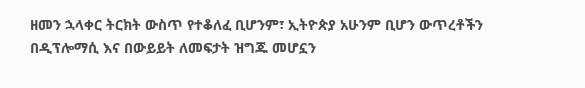ዘመን ኋላቀር ትርክት ውስጥ የተቆለፈ ቢሆንም፣ ኢትዮጵያ አሁንም ቢሆን ውጥረቶችን በዲፕሎማሲ እና በውይይት ለመፍታት ዝግጁ መሆኗን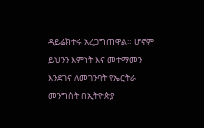ዳይሬክተሩ አረጋግጠዋል። ሆኖም ይህንን እምነት እና መተማመን እንደገና ለመገንባት የኤርትራ መንግስት በኢትዮጵያ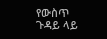የውስጥ ጉዳይ ላይ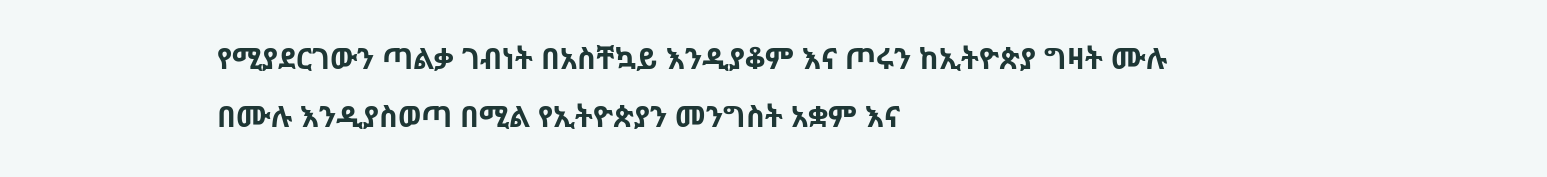የሚያደርገውን ጣልቃ ገብነት በአስቸኳይ እንዲያቆም እና ጦሩን ከኢትዮጵያ ግዛት ሙሉ በሙሉ እንዲያስወጣ በሚል የኢትዮጵያን መንግስት አቋም እና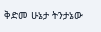ቅድመ ሁኔታ ትንታኔው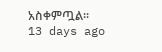አስቀምጧል።
13 days ago